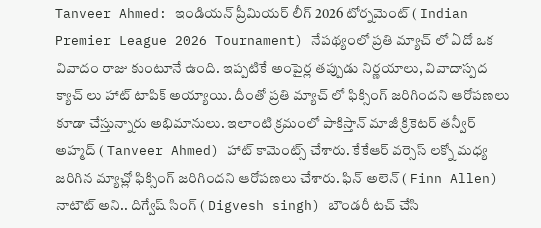Tanveer Ahmed: ఇండియన్ ప్రీమియర్ లీగ్ 2026 టోర్నమెంట్ ( Indian Premier League 2026 Tournament) నేపథ్యంలో ప్రతి మ్యాచ్ లో ఏదో ఒక వివాదం రాజు కుంటూనే ఉంది. ఇప్పటికే అంపైర్ల తప్పుడు నిర్ణయాలు, వివాదాస్పద క్యాచ్ లు హాట్ టాపిక్ అయ్యాయి. దీంతో ప్రతి మ్యాచ్ లో ఫిక్సింగ్ జరిగిందని ఆరోపణలు కూడా చేస్తున్నారు అభిమానులు. ఇలాంటి క్రమంలో పాకిస్తాన్ మాజీ క్రికెటర్ తన్వీర్ అహ్మద్ ( Tanveer Ahmed) హాట్ కామెంట్స్ చేశారు. కేకేఆర్ వర్సెస్ లక్నో మధ్య జరిగిన మ్యాచ్లో ఫిక్సింగ్ జరిగిందని ఆరోపణలు చేశారు. ఫిన్ అలెన్ ( Finn Allen) నాటౌట్ అని.. దిగ్వేష్ సింగ్ ( Digvesh singh) బౌండరీ టచ్ చేసి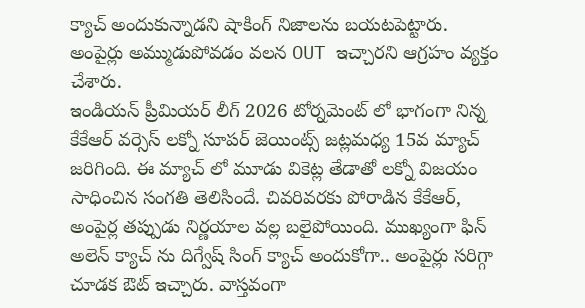క్యాచ్ అందుకున్నాడని షాకింగ్ నిజాలను బయటపెట్టారు. అంపైర్లు అమ్ముడుపోవడం వలన OUT ఇచ్చారని ఆగ్రహం వ్యక్తం చేశారు.
ఇండియన్ ప్రీమియర్ లీగ్ 2026 టోర్నమెంట్ లో భాగంగా నిన్న కేకేఆర్ వర్సెస్ లక్నో సూపర్ జెయింట్స్ జట్లమధ్య 15వ మ్యాచ్ జరిగింది. ఈ మ్యాచ్ లో మూడు వికెట్ల తేడాతో లక్నో విజయం సాధించిన సంగతి తెలిసిందే. చివరివరకు పోరాడిన కేకేఆర్, అంపైర్ల తప్పుడు నిర్ణయాల వల్ల బలైపోయింది. ముఖ్యంగా ఫిన్ అలెన్ క్యాచ్ ను దిగ్వేష్ సింగ్ క్యాచ్ అందుకోగా.. అంపైర్లు సరిగ్గా చూడక ఔట్ ఇచ్చారు. వాస్తవంగా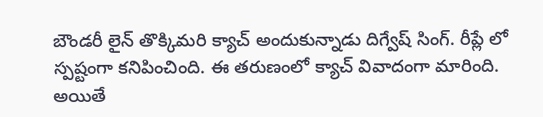బౌండరీ లైన్ తొక్కిమరి క్యాచ్ అందుకున్నాడు దిగ్వేష్ సింగ్. రీప్లే లో స్పష్టంగా కనిపించింది. ఈ తరుణంలో క్యాచ్ వివాదంగా మారింది.
అయితే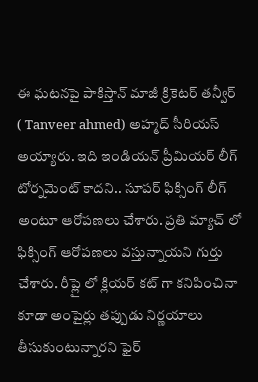ఈ ఘటనపై పాకిస్తాన్ మాజీ క్రికెటర్ తన్వీర్ ( Tanveer ahmed) అహ్మద్ సీరియస్ అయ్యారు. ఇది ఇండియన్ ప్రీమియర్ లీగ్ టోర్నమెంట్ కాదని.. సూపర్ ఫిక్సింగ్ లీగ్ అంటూ ఆరోపణలు చేశారు. ప్రతి మ్యాచ్ లో ఫిక్సింగ్ ఆరోపణలు వస్తున్నాయని గుర్తు చేశారు. రీప్లై లో క్లియర్ కట్ గా కనిపించినా కూడా అంపైర్లు తప్పుడు నిర్ణయాలు తీసుకుంటున్నారని ఫైర్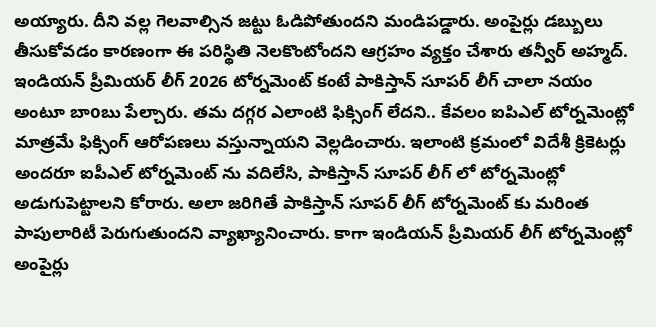అయ్యారు. దీని వల్ల గెలవాల్సిన జట్టు ఓడిపోతుందని మండిపడ్డారు. అంపైర్లు డబ్బులు తీసుకోవడం కారణంగా ఈ పరిస్థితి నెలకొంటోందని ఆగ్రహం వ్యక్తం చేశారు తన్వీర్ అహ్మద్.
ఇండియన్ ప్రీమియర్ లీగ్ 2026 టోర్నమెంట్ కంటే పాకిస్తాన్ సూపర్ లీగ్ చాలా నయం అంటూ బాoబు పేల్చారు. తమ దగ్గర ఎలాంటి ఫిక్సింగ్ లేదని.. కేవలం ఐపిఎల్ టోర్నమెంట్లో మాత్రమే ఫిక్సింగ్ ఆరోపణలు వస్తున్నాయని వెల్లడించారు. ఇలాంటి క్రమంలో విదేశీ క్రికెటర్లు అందరూ ఐపీఎల్ టోర్నమెంట్ ను వదిలేసి, పాకిస్తాన్ సూపర్ లీగ్ లో టోర్నమెంట్లో అడుగుపెట్టాలని కోరారు. అలా జరిగితే పాకిస్తాన్ సూపర్ లీగ్ టోర్నమెంట్ కు మరింత పాపులారిటీ పెరుగుతుందని వ్యాఖ్యానించారు. కాగా ఇండియన్ ప్రీమియర్ లీగ్ టోర్నమెంట్లో అంపైర్లు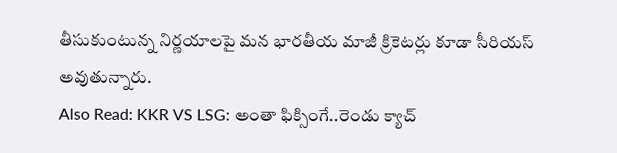తీసుకుంటున్న నిర్ణయాలపై మన భారతీయ మాజీ క్రికెటర్లు కూడా సీరియస్ అవుతున్నారు.
Also Read: KKR VS LSG: అంతా ఫిక్సింగే..రెండు క్యాచ్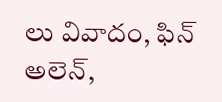లు వివాదం, ఫిన్ అలెన్,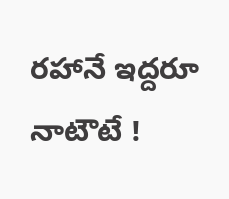రహానే ఇద్దరూ నాటౌటే !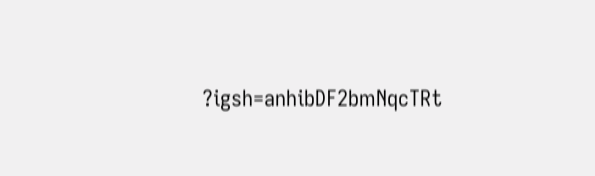?igsh=anhibDF2bmNqcTRt